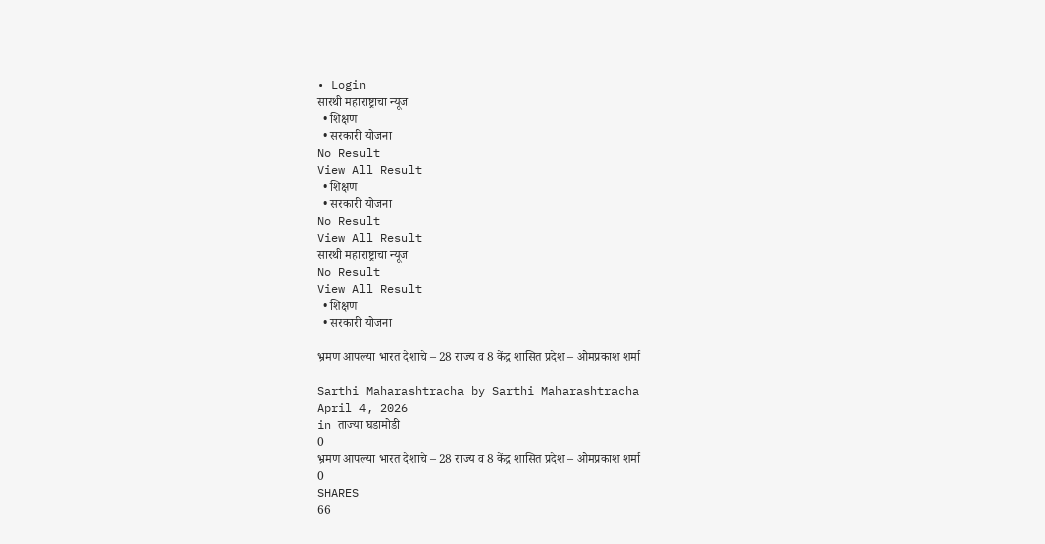• Login
सारथी महाराष्ट्राचा न्यूज
  • शिक्षण
  • सरकारी योजना
No Result
View All Result
  • शिक्षण
  • सरकारी योजना
No Result
View All Result
सारथी महाराष्ट्राचा न्यूज
No Result
View All Result
  • शिक्षण
  • सरकारी योजना

भ्रमण आपल्या भारत देशाचे – 28 राज्य व 8 केंद्र शासित प्रदेश – ओमप्रकाश शर्मा

Sarthi Maharashtracha by Sarthi Maharashtracha
April 4, 2026
in ताज्या घडामोडी
0
भ्रमण आपल्या भारत देशाचे – 28 राज्य व 8 केंद्र शासित प्रदेश – ओमप्रकाश शर्मा
0
SHARES
66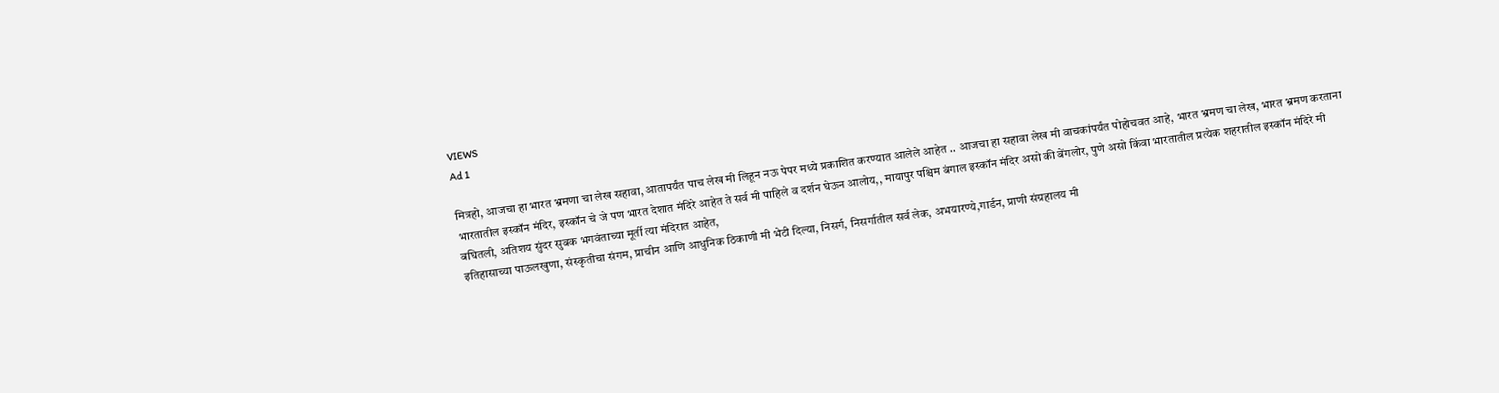VIEWS
Ad 1

मित्रहो, आजचा हा भारत भ्रमणा चा लेख सहावा, आतापर्यंत पाच लेख मी लिहून नऊ पेपर मध्ये प्रकाशित करण्यात आलेले आहेत .. आजचा हा सहावा लेख मी वाचकांपर्यंत पोहोचवत आहे, भारत भ्रमण चा लेख, भारत भ्रमण करताना भारतातील इस्कॉन मंदिर, इस्कॉन चे जे पण भारत देशात मंदिरे आहेत ते सर्व मी पाहिले व दर्शन घेऊन आलोय,, मायापुर पश्चिम बंगाल इस्कॉन मंदिर असो की बेंगलोर, पुणे असो किंवा भारतातील प्रत्येक शहरातील इस्कॉन मंदिरे मी बघितली, अतिशय सुंदर सुबक भगवंताच्या मूर्ती त्या मंदिरात आहेत,
इतिहासाच्या पाऊलखुणा, संस्कृतीचा संगम, प्राचीन आणि आधुनिक ठिकाणी मी भेटी दिल्या, निसर्ग, निसर्गातील सर्व लेक, अभयारण्ये,गार्डन, प्राणी संग्रहालय मी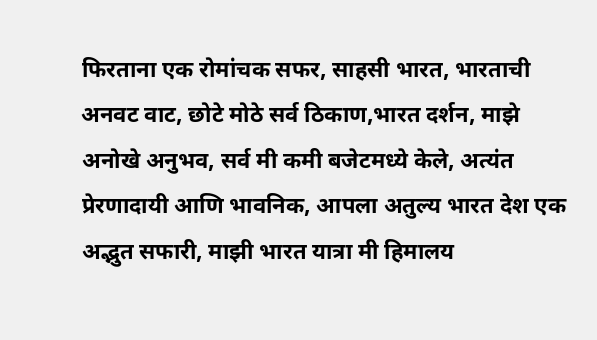फिरताना एक रोमांचक सफर, साहसी भारत, भारताची अनवट वाट, छोटे मोठे सर्व ठिकाण,भारत दर्शन, माझे अनोखे अनुभव, सर्व मी कमी बजेटमध्ये केले, अत्यंत प्रेरणादायी आणि भावनिक, आपला अतुल्य भारत देश एक अद्भुत सफारी, माझी भारत यात्रा मी हिमालय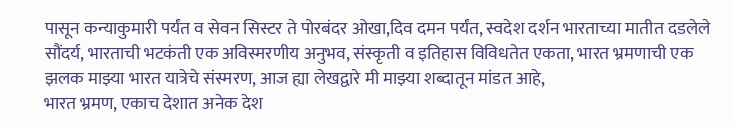पासून कन्याकुमारी पर्यंत व सेवन सिस्टर ते पोरबंदर ओखा,दिव दमन पर्यंत, स्वदेश दर्शन भारताच्या मातीत दडलेले सौंदर्य, भारताची भटकंती एक अविस्मरणीय अनुभव, संस्कृती व इतिहास विविधतेत एकता, भारत भ्रमणाची एक झलक माझ्या भारत यात्रेचे संस्मरण, आज ह्या लेखद्वारे मी माझ्या शब्दातून मांडत आहे,
भारत भ्रमण, एकाच देशात अनेक देश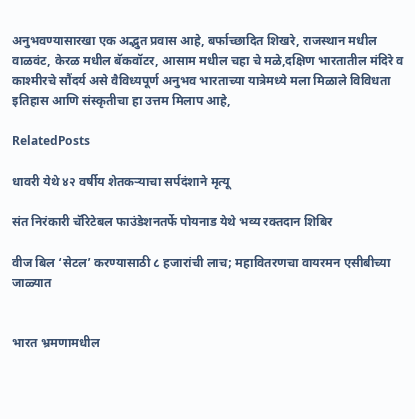अनुभवण्यासारखा एक अद्भुत प्रवास आहे, बर्फाच्छादित शिखरे, राजस्थान मधील वाळवंट, केरळ मधील बॅकवॉटर, आसाम मधील चहा चे मळे,दक्षिण भारतातील मंदिरे व काश्मीरचे सौंदर्य असे वैविध्यपूर्ण अनुभव भारताच्या यात्रेमध्ये मला मिळाले विविधता इतिहास आणि संस्कृतीचा हा उत्तम मिलाप आहे,

RelatedPosts

धावरी येथे ४२ वर्षीय शेतकऱ्याचा सर्पदंशाने मृत्यू

संत निरंकारी चॅरिटेबल फाउंडेशनतर्फे पोयनाड येथे भव्य रक्तदान शिबिर

वीज बिल ‘सेटल’ करण्यासाठी ८ हजारांची लाच; महावितरणचा वायरमन एसीबीच्या जाळ्यात


भारत भ्रमणामधील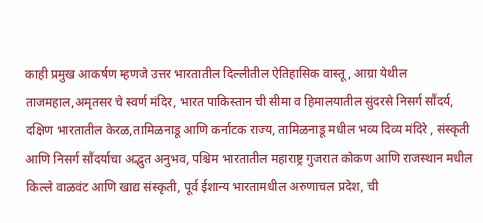काही प्रमुख आकर्षण म्हणजे उत्तर भारतातील दिल्लीतील ऐतिहासिक वास्तू, आग्रा येथील ताजमहाल,अमृतसर चे स्वर्ण मंदिर, भारत पाकिस्तान ची सीमा व हिमालयातील सुंदरसे निसर्ग सौंदर्य, दक्षिण भारतातील केरळ,तामिळनाडू आणि कर्नाटक राज्य, तामिळनाडू मधील भव्य दिव्य मंदिरे , संस्कृती आणि निसर्ग सौंदर्याचा अद्भुत अनुभव, पश्चिम भारतातील महाराष्ट्र गुजरात कोकण आणि राजस्थान मधील किल्ले वाळवंट आणि खाद्य संस्कृती, पूर्व ईशान्य भारतामधील अरुणाचल प्रदेश, ची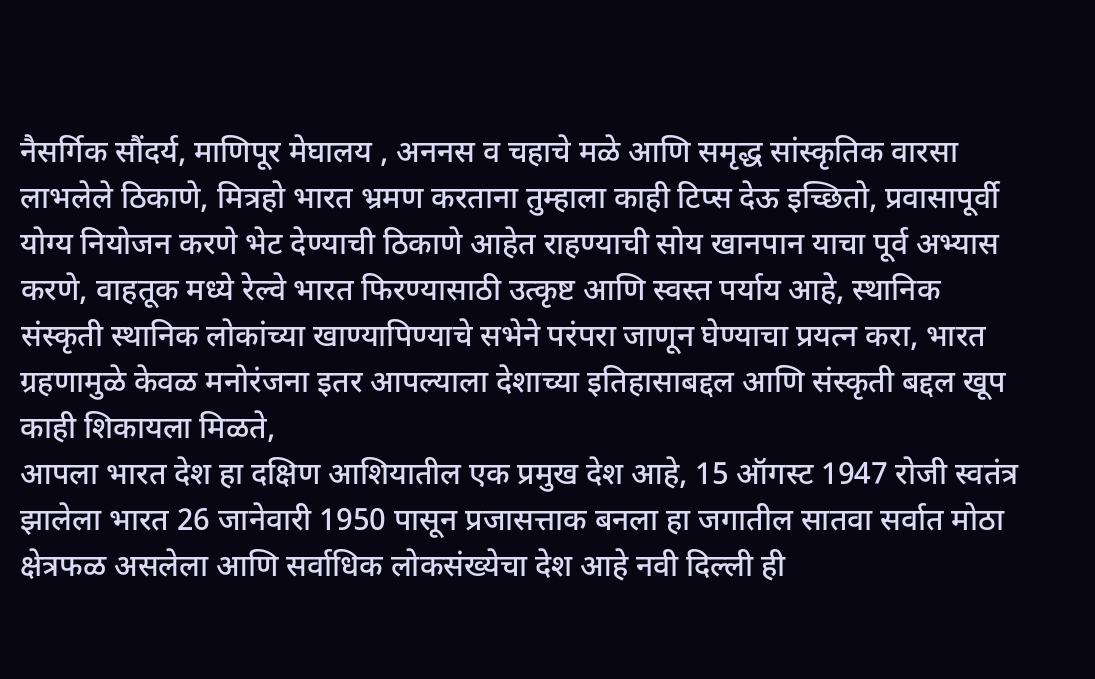नैसर्गिक सौंदर्य, माणिपूर मेघालय , अननस व चहाचे मळे आणि समृद्ध सांस्कृतिक वारसा लाभलेले ठिकाणे, मित्रहो भारत भ्रमण करताना तुम्हाला काही टिप्स देऊ इच्छितो, प्रवासापूर्वी योग्य नियोजन करणे भेट देण्याची ठिकाणे आहेत राहण्याची सोय खानपान याचा पूर्व अभ्यास करणे, वाहतूक मध्ये रेल्वे भारत फिरण्यासाठी उत्कृष्ट आणि स्वस्त पर्याय आहे, स्थानिक संस्कृती स्थानिक लोकांच्या खाण्यापिण्याचे सभेने परंपरा जाणून घेण्याचा प्रयत्न करा, भारत ग्रहणामुळे केवळ मनोरंजना इतर आपल्याला देशाच्या इतिहासाबद्दल आणि संस्कृती बद्दल खूप काही शिकायला मिळते,
आपला भारत देश हा दक्षिण आशियातील एक प्रमुख देश आहे, 15 ऑगस्ट 1947 रोजी स्वतंत्र झालेला भारत 26 जानेवारी 1950 पासून प्रजासत्ताक बनला हा जगातील सातवा सर्वात मोठा क्षेत्रफळ असलेला आणि सर्वाधिक लोकसंख्येचा देश आहे नवी दिल्ली ही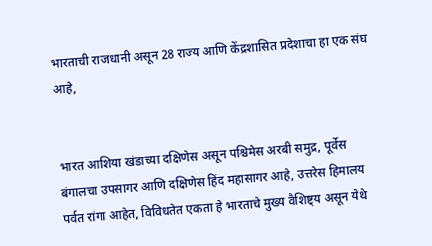भारताची राजधानी असून 28 राज्य आणि केंद्रशासित प्रदेशाचा हा एक संघ आहे,


भारत आशिया खंडाच्या दक्षिणेस असून पश्चिमेस अरबी समुद्र, पूर्वेस बंगालचा उपसागर आणि दक्षिणेस हिंद महासागर आहे, उत्तरेस हिमालय पर्वत रांगा आहेत, विविधतेत एकता हे भारताचे मुख्य वैशिष्ट्य असून येथे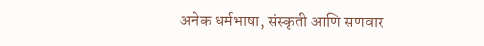अनेक धर्मभाषा, संस्कृती आणि सणवार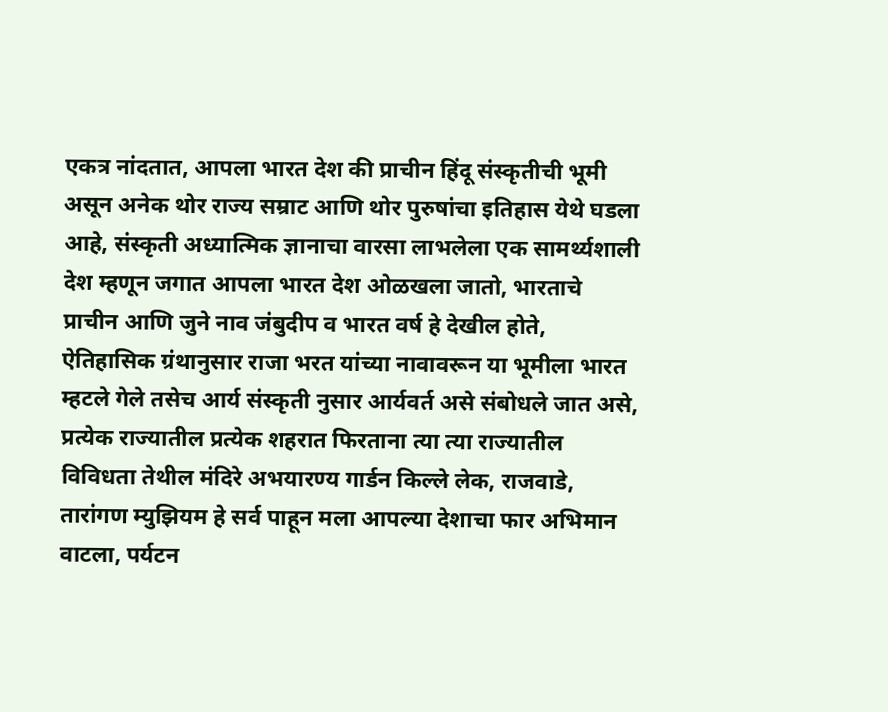एकत्र नांदतात, आपला भारत देश की प्राचीन हिंदू संस्कृतीची भूमी असून अनेक थोर राज्य सम्राट आणि थोर पुरुषांचा इतिहास येथे घडला आहे, संस्कृती अध्यात्मिक ज्ञानाचा वारसा लाभलेला एक सामर्थ्यशाली देश म्हणून जगात आपला भारत देश ओळखला जातो, भारताचे प्राचीन आणि जुने नाव जंबुदीप व भारत वर्ष हे देखील होते,
ऐतिहासिक ग्रंथानुसार राजा भरत यांच्या नावावरून या भूमीला भारत म्हटले गेले तसेच आर्य संस्कृती नुसार आर्यवर्त असे संबोधले जात असे,
प्रत्येक राज्यातील प्रत्येक शहरात फिरताना त्या त्या राज्यातील विविधता तेथील मंदिरे अभयारण्य गार्डन किल्ले लेक, राजवाडे, तारांगण म्युझियम हे सर्व पाहून मला आपल्या देशाचा फार अभिमान वाटला, पर्यटन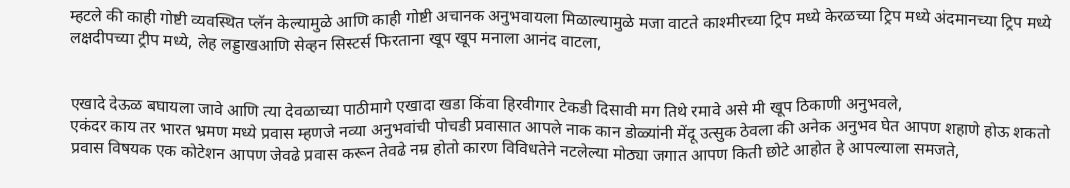म्हटले की काही गोष्टी व्यवस्थित प्लॅन केल्यामुळे आणि काही गोष्टी अचानक अनुभवायला मिळाल्यामुळे मजा वाटते काश्मीरच्या ट्रिप मध्ये केरळच्या ट्रिप मध्ये अंदमानच्या ट्रिप मध्ये लक्षदीपच्या ट्रीप मध्ये, लेह लड्डाखआणि सेव्हन सिस्टर्स फिरताना खूप खूप मनाला आनंद वाटला,


एखादे देऊळ बघायला जावे आणि त्या देवळाच्या पाठीमागे एखादा खडा किंवा हिरवीगार टेकडी दिसावी मग तिथे रमावे असे मी खूप ठिकाणी अनुभवले,
एकंदर काय तर भारत भ्रमण मध्ये प्रवास म्हणजे नव्या अनुभवांची पोचडी प्रवासात आपले नाक कान डोळ्यांनी मेंदू उत्सुक ठेवला की अनेक अनुभव घेत आपण शहाणे होऊ शकतो प्रवास विषयक एक कोटेशन आपण जेवढे प्रवास करून तेवढे नम्र होतो कारण विविधतेने नटलेल्या मोठ्या जगात आपण किती छोटे आहोत हे आपल्याला समजते,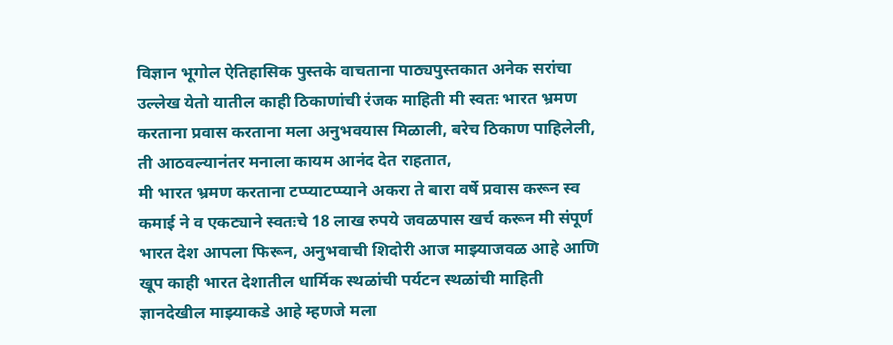विज्ञान भूगोल ऐतिहासिक पुस्तके वाचताना पाठ्यपुस्तकात अनेक सरांचा उल्लेख येतो यातील काही ठिकाणांची रंजक माहिती मी स्वतः भारत भ्रमण करताना प्रवास करताना मला अनुभवयास मिळाली, बरेच ठिकाण पाहिलेली, ती आठवल्यानंतर मनाला कायम आनंद देत राहतात,
मी भारत भ्रमण करताना टप्प्याटप्प्याने अकरा ते बारा वर्षे प्रवास करून स्व कमाई ने व एकट्याने स्वतःचे 18 लाख रुपये जवळपास खर्च करून मी संपूर्ण भारत देश आपला फिरून, अनुभवाची शिदोरी आज माझ्याजवळ आहे आणि खूप काही भारत देशातील धार्मिक स्थळांची पर्यटन स्थळांची माहिती ज्ञानदेखील माझ्याकडे आहे म्हणजे मला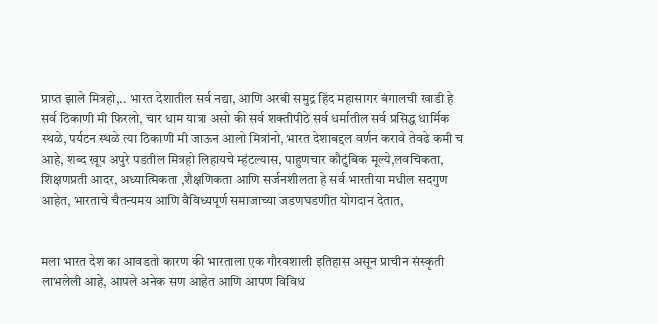प्राप्त झाले मित्रहो,.. भारत देशातील सर्व नद्या, आणि अरबी समुद्र हिंद महासागर बंगालची खाडी हे सर्व ठिकाणी मी फिरलो, चार धाम यात्रा असो की सर्व शक्तीपीठे सर्व धर्मातील सर्व प्रसिद्ध धार्मिक स्थळे, पर्यटन स्थळे त्या ठिकाणी मी जाऊन आलो मित्रांनो, भारत देशाबद्दल वर्णन करावे तेवढे कमी च आहे, शब्द खूप अपुरे पडतील मित्रहो लिहायचे म्हंटल्यास, पाहुणचार कौटुंबिक मूल्ये,लवचिकता, शिक्षणप्रती आदर, अध्यात्मिकता ,शैक्षणिकता आणि सर्जनशीलता हे सर्व भारतीया मधील सदगुण आहेत, भारताचे चैतन्यमय आणि वैविध्यपूर्ण समाजाच्या जडणघडणीत योगदान देतात,


मला भारत देश का आवडतो कारण की भारताला एक गौरवशाली इतिहास असून प्राचीन संस्कृती लाभलेली आहे, आपले अनेक सण आहेत आणि आपण विविध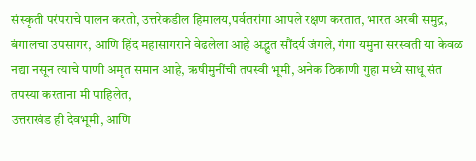संस्कृती परंपराचे पालन करतो, उत्तरेकडील हिमालय,पर्वतरांगा आपले रक्षण करतात, भारत अरबी समुद्र, बंगालचा उपसागर, आणि हिंद महासागराने वेढलेला आहे अद्भुत सौंदर्य जंगले, गंगा यमुना सरस्वती या केवळ नद्या नसून त्याचे पाणी अमृत समान आहे, ऋषीमुनींची तपस्वी भूमी, अनेक ठिकाणी गुहा मध्ये साधू संत तपस्या करताना मी पाहिलेत,
उत्तराखंड ही देवभूमी, आणि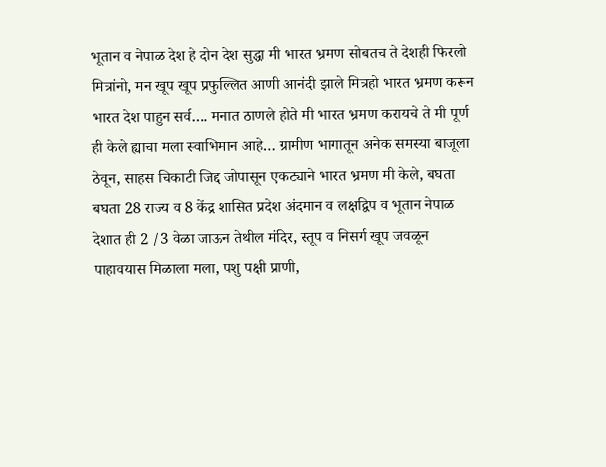भूतान व नेपाळ देश हे दोन देश सुद्धा मी भारत भ्रमण सोबतच ते देशही फिरलो मित्रांनो, मन खूप खूप प्रफुल्लित आणी आनंदी झाले मित्रहो भारत भ्रमण करून भारत देश पाहुन सर्व…. मनात ठाणले होते मी भारत भ्रमण करायचे ते मी पूर्ण ही केले ह्याचा मला स्वाभिमान आहे… ग्रामीण भागातून अनेक समस्या बाजूला ठेवून, साहस चिकाटी जिद्द जोपासून एकट्याने भारत भ्रमण मी केले, बघता बघता 28 राज्य व 8 केंद्र शासित प्रदेश अंदमान व लक्षद्विप व भूतान नेपाळ देशात ही 2 /3 वेळा जाऊन तेथील मंदिर, स्तूप व निसर्ग खूप जवळून पाहावयास मिळाला मला, पशु पक्षी प्राणी,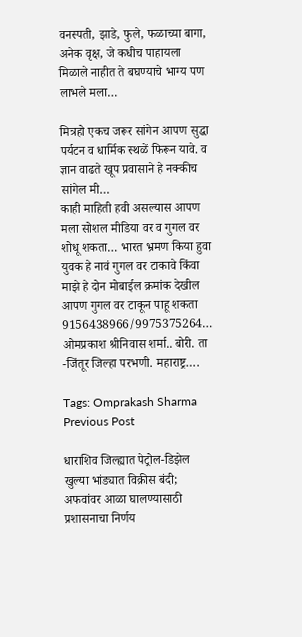वनस्पती, झाडे, फुले, फळाच्या बागा, अनेक वृक्ष, जे कधीच पाहायला मिळाले नाहीत ते बघण्याचे भाग्य पण लाभले मला…

मित्रहो एकच जरूर सांगेन आपण सुद्धा पर्यटन व धार्मिक स्थळें फिरून यावे. व ज्ञान वाढते खूप प्रवासाने हे नक्कीच सांगेल मी…
काही माहिती हवी असल्यास आपण मला सोशल मीडिया वर व गुगल वर शोधू शकता… भारत भ्रमण किया हुवा युवक हे नावं गुगल वर टाकावे किंवा माझे हे दोन मोबाईल क्रमांक देखील आपण गुगल वर टाकून पाहू शकता 9156438966/9975375264… ओमप्रकाश श्रीनिवास शर्मा.. बोरी. ता -जिंतूर जिल्हा परभणी. महाराष्ट्र….

Tags: Omprakash Sharma
Previous Post

धाराशिव जिल्ह्यात पेट्रोल-डिझेल खुल्या भांड्यात विक्रीस बंदी; अफवांवर आळा घालण्यासाठी प्रशासनाचा निर्णय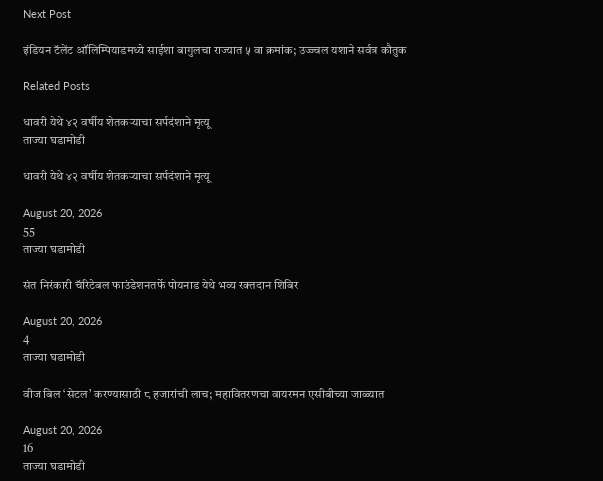Next Post

इंडियन टॅलेंट ऑलिम्पियाडमध्ये साईशा बागुलचा राज्यात ५ वा क्रमांक; उज्ज्वल यशाने सर्वत्र कौतुक

Related Posts

धावरी येथे ४२ वर्षीय शेतकऱ्याचा सर्पदंशाने मृत्यू
ताज्या घडामोडी

धावरी येथे ४२ वर्षीय शेतकऱ्याचा सर्पदंशाने मृत्यू

August 20, 2026
55
ताज्या घडामोडी

संत निरंकारी चॅरिटेबल फाउंडेशनतर्फे पोयनाड येथे भव्य रक्तदान शिबिर

August 20, 2026
4
ताज्या घडामोडी

वीज बिल ‘सेटल’ करण्यासाठी ८ हजारांची लाच; महावितरणचा वायरमन एसीबीच्या जाळ्यात

August 20, 2026
16
ताज्या घडामोडी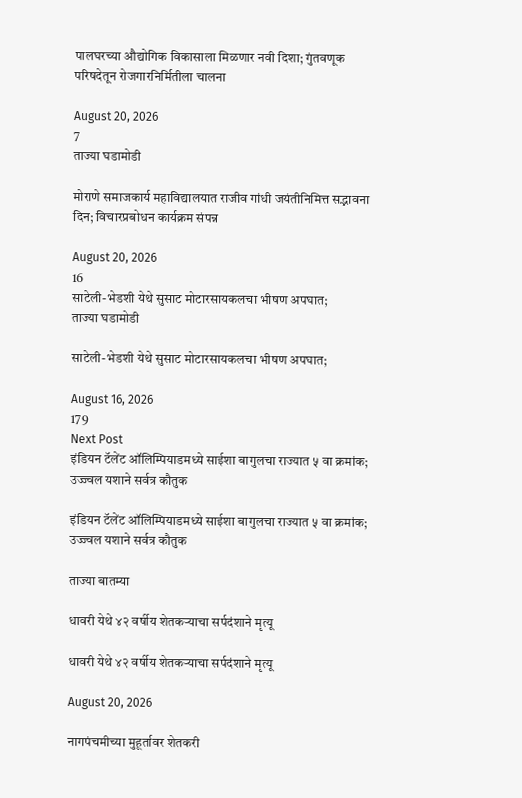पालघरच्या औद्योगिक विकासाला मिळणार नवी दिशा; गुंतवणूक परिषदेतून रोजगारनिर्मितीला चालना

August 20, 2026
7
ताज्या घडामोडी

मोराणे समाजकार्य महाविद्यालयात राजीव गांधी जयंतीनिमित्त सद्भावना दिन; विचारप्रबोधन कार्यक्रम संपन्न

August 20, 2026
16
साटेली-भेडशी येथे सुसाट मोटारसायकलचा भीषण अपघात;
ताज्या घडामोडी

साटेली-भेडशी येथे सुसाट मोटारसायकलचा भीषण अपघात;

August 16, 2026
179
Next Post
इंडियन टॅलेंट ऑलिम्पियाडमध्ये साईशा बागुलचा राज्यात ५ वा क्रमांक; उज्ज्वल यशाने सर्वत्र कौतुक

इंडियन टॅलेंट ऑलिम्पियाडमध्ये साईशा बागुलचा राज्यात ५ वा क्रमांक; उज्ज्वल यशाने सर्वत्र कौतुक

ताज्या बातम्या

धावरी येथे ४२ वर्षीय शेतकऱ्याचा सर्पदंशाने मृत्यू

धावरी येथे ४२ वर्षीय शेतकऱ्याचा सर्पदंशाने मृत्यू

August 20, 2026

नागपंचमीच्या मुहूर्तावर शेतकरी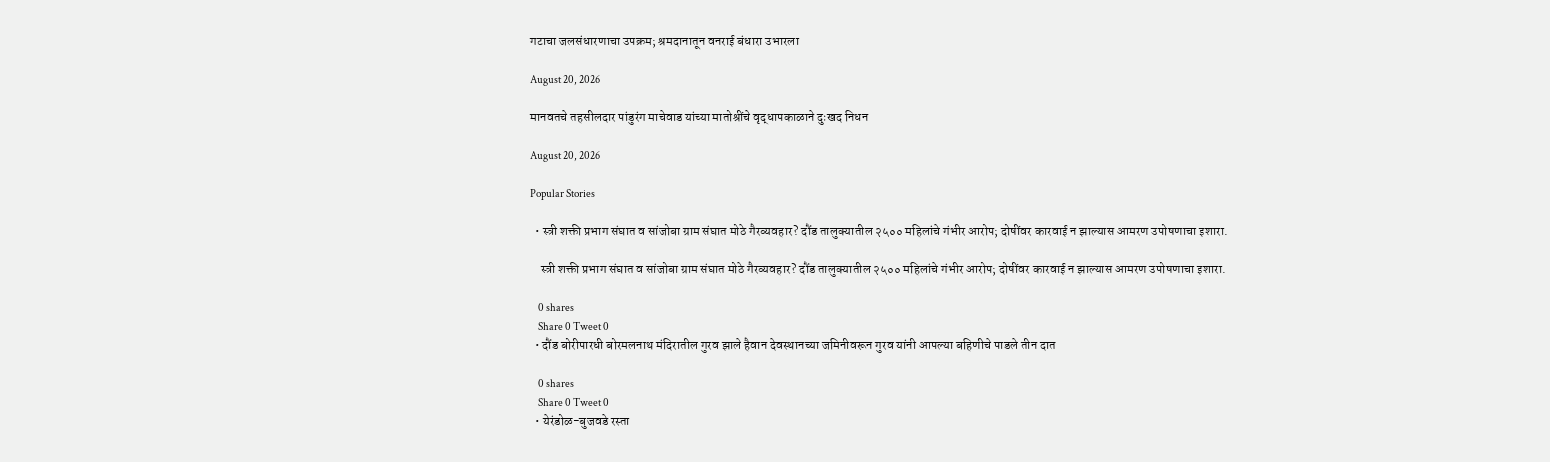गटाचा जलसंधारणाचा उपक्रम; श्रमदानातून वनराई बंधारा उभारला

August 20, 2026

मानवतचे तहसीलदार पांडुरंग माचेवाड यांच्या मातोश्रींचे वृद्धापकाळाने दुःखद निधन

August 20, 2026

Popular Stories

  • स्त्री शक्ती प्रभाग संघात व सांजोबा ग्राम संघात मोठे गैरव्यवहार? दौंड तालुक्यातील २५०० महिलांचे गंभीर आरोप; दोषींवर कारवाई न झाल्यास आमरण उपोषणाचा इशारा.

    स्त्री शक्ती प्रभाग संघात व सांजोबा ग्राम संघात मोठे गैरव्यवहार? दौंड तालुक्यातील २५०० महिलांचे गंभीर आरोप; दोषींवर कारवाई न झाल्यास आमरण उपोषणाचा इशारा.

    0 shares
    Share 0 Tweet 0
  • दौंड बोरीपारधी बोरमलनाथ मंदिरातील गुरव झाले हैवान देवस्थानच्या जमिनीवरून गुरव यांनी आपल्या बहिणीचे पाडले तीन दात

    0 shares
    Share 0 Tweet 0
  • येरंडोळ-बुजवडे रस्ता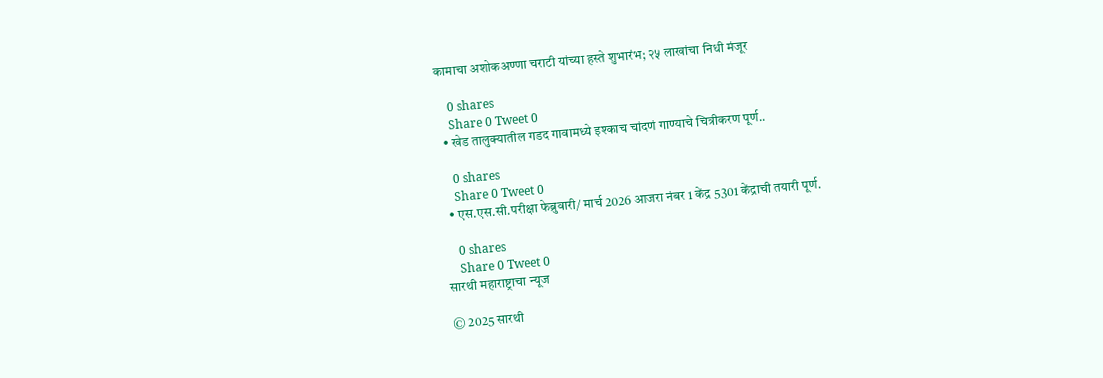कामाचा अशोकअण्णा चराटी यांच्या हस्ते शुभारंभ; २५ लाखांचा निधी मंजूर

    0 shares
    Share 0 Tweet 0
  • खेड तालुक्यातील गडद गावामध्ये इश्काच चांदणं गाण्याचे चित्रीकरण पूर्ण..

    0 shares
    Share 0 Tweet 0
  • एस.एस.सी.परीक्षा फेब्रुवारी/ मार्च 2026 आजरा नंबर 1 केंद्र 5301 केंद्राची तयारी पूर्ण.

    0 shares
    Share 0 Tweet 0
सारथी महाराष्ट्राचा न्यूज

© 2025 सारथी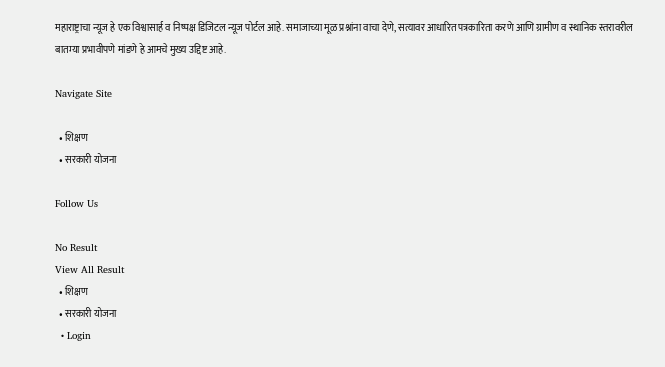महाराष्ट्राचा न्यूज हे एक विश्वासार्ह व निष्पक्ष डिजिटल न्यूज पोर्टल आहे. समाजाच्या मूळ प्रश्नांना वाचा देणे, सत्यावर आधारित पत्रकारिता करणे आणि ग्रामीण व स्थानिक स्तरावरील बातम्या प्रभावीपणे मांडणे हे आमचे मुख्य उद्दिष्ट आहे.

Navigate Site

  • शिक्षण
  • सरकारी योजना

Follow Us

No Result
View All Result
  • शिक्षण
  • सरकारी योजना
  • Login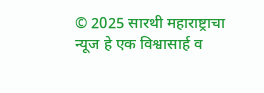© 2025 सारथी महाराष्ट्राचा न्यूज हे एक विश्वासार्ह व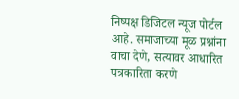निष्पक्ष डिजिटल न्यूज पोर्टल आहे. समाजाच्या मूळ प्रश्नांना वाचा देणे, सत्यावर आधारित पत्रकारिता करणे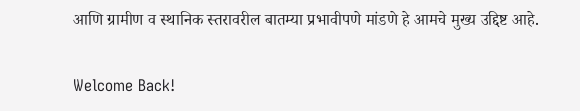आणि ग्रामीण व स्थानिक स्तरावरील बातम्या प्रभावीपणे मांडणे हे आमचे मुख्य उद्दिष्ट आहे.

Welcome Back!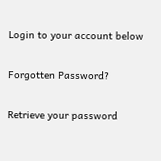Login to your account below

Forgotten Password?

Retrieve your password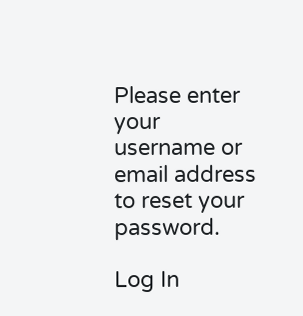Please enter your username or email address to reset your password.

Log In